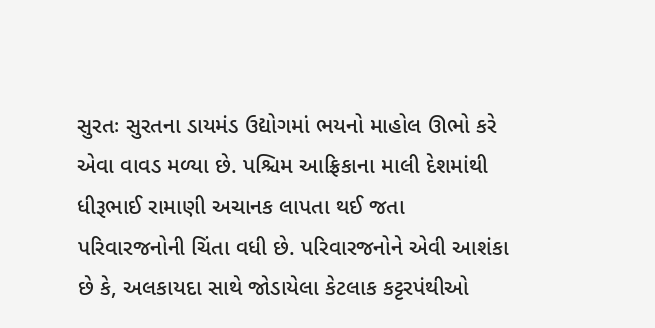સુરતઃ સુરતના ડાયમંડ ઉદ્યોગમાં ભયનો માહોલ ઊભો કરે એવા વાવડ મળ્યા છે. પશ્ચિમ આફ્રિકાના માલી દેશમાંથી ધીરૂભાઈ રામાણી અચાનક લાપતા થઈ જતા પરિવારજનોની ચિંતા વધી છે. પરિવારજનોને એવી આશંકા છે કે, અલકાયદા સાથે જોડાયેલા કેટલાક કટ્ટરપંથીઓ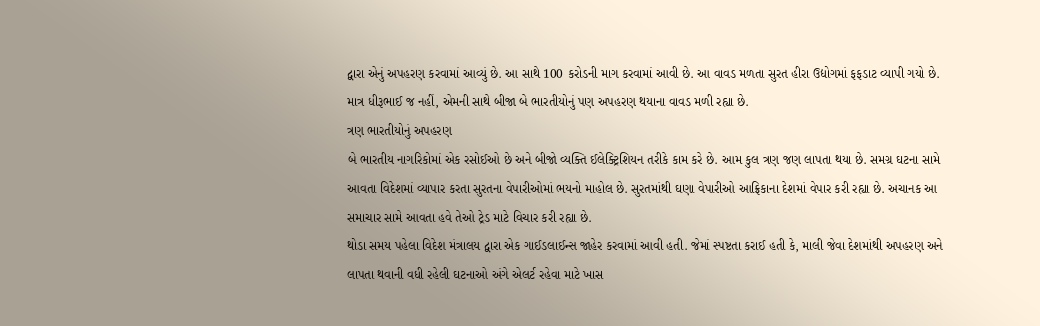દ્વારા એનું અપહરણ કરવામાં આવ્યું છે. આ સાથે 100 કરોડની માગ કરવામાં આવી છે. આ વાવડ મળતા સુરત હીરા ઉદ્યોગમાં ફફડાટ વ્યાપી ગયો છે. માત્ર ધીરૂભાઈ જ નહીં, એમની સાથે બીજા બે ભારતીયોનું પણ અપહરણ થયાના વાવડ મળી રહ્યા છે.
ત્રણ ભારતીયોનું અપહરણ
બે ભારતીય નાગરિકોમાં એક રસોઈઓ છે અને બીજો વ્યક્તિ ઈલેક્ટ્રિશિયન તરીકે કામ કરે છે. આમ કુલ ત્રણ જણ લાપતા થયા છે. સમગ્ર ઘટના સામે આવતા વિદેશમાં વ્યાપાર કરતા સુરતના વેપારીઓમાં ભયનો માહોલ છે. સુરતમાંથી ઘણા વેપારીઓ આફ્રિકાના દેશમાં વેપાર કરી રહ્યા છે. અચાનક આ સમાચાર સામે આવતા હવે તેઓ ટ્રેડ માટે વિચાર કરી રહ્યા છે.
થોડા સમય પહેલા વિદેશ મંત્રાલય દ્વારા એક ગાઈડલાઈન્સ જાહેર કરવામાં આવી હતી. જેમાં સ્પષ્ટતા કરાઈ હતી કે, માલી જેવા દેશમાંથી અપહરણ અને લાપતા થવાની વધી રહેલી ઘટનાઓ અંગે એલર્ટ રહેવા માટે ખાસ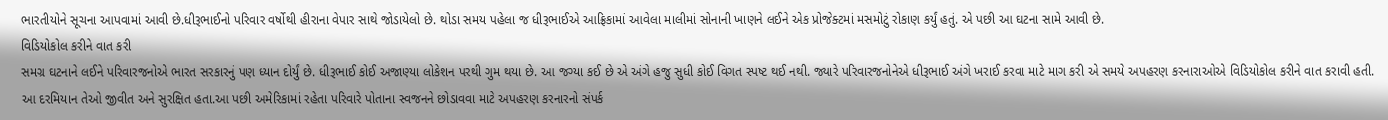ભારતીયોને સૂચના આપવામાં આવી છે.ધીરૂભાઈનો પરિવાર વર્ષોથી હીરાના વેપાર સાથે જોડાયેલો છે. થોડા સમય પહેલા જ ધીરૂભાઈએ આફ્રિકામાં આવેલા માલીમાં સોનાની ખાણને લઈને એક પ્રોજેક્ટમાં મસમોટું રોકાણ કર્યું હતું. એ પછી આ ઘટના સામે આવી છે.
વિડિયોકોલ કરીને વાત કરી
સમગ્ર ઘટનાને લઈને પરિવારજનોએ ભારત સરકારનું પણ ધ્યાન દોર્યું છે. ધીરૂભાઈ કોઈ અજાણ્યા લોકેશન પરથી ગુમ થયા છે. આ જગ્યા કઈ છે એ અંગે હજુ સુધી કોઈ વિગત સ્પષ્ટ થઈ નથી. જ્યારે પરિવારજનોનેએ ધીરૂભાઈ અંગે ખરાઈ કરવા માટે માગ કરી એ સમયે અપહરણ કરનારાઓએ વિડિયોકોલ કરીને વાત કરાવી હતી. આ દરમિયાન તેઓ જીવીત અને સુરક્ષિત હતા.આ પછી અમેરિકામાં રહેતા પરિવારે પોતાના સ્વજનને છોડાવવા માટે અપહરણ કરનારનો સંપર્ક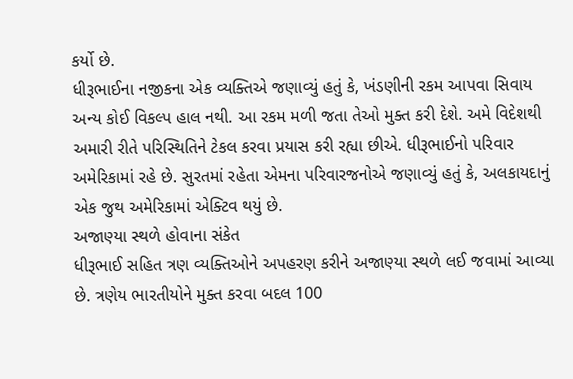કર્યો છે.
ધીરૂભાઈના નજીકના એક વ્યક્તિએ જણાવ્યું હતું કે, ખંડણીની રકમ આપવા સિવાય અન્ય કોઈ વિકલ્પ હાલ નથી. આ રકમ મળી જતા તેઓ મુક્ત કરી દેશે. અમે વિદેશથી અમારી રીતે પરિસ્થિતિને ટેકલ કરવા પ્રયાસ કરી રહ્યા છીએ. ધીરૂભાઈનો પરિવાર અમેરિકામાં રહે છે. સુરતમાં રહેતા એમના પરિવારજનોએ જણાવ્યું હતું કે, અલકાયદાનું એક જુથ અમેરિકામાં એક્ટિવ થયું છે.
અજાણ્યા સ્થળે હોવાના સંકેત
ધીરૂભાઈ સહિત ત્રણ વ્યક્તિઓને અપહરણ કરીને અજાણ્યા સ્થળે લઈ જવામાં આવ્યા છે. ત્રણેય ભારતીયોને મુક્ત કરવા બદલ 100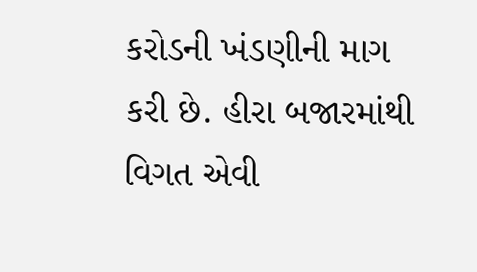કરોડની ખંડણીની માગ કરી છે. હીરા બજારમાંથી વિગત એવી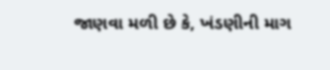જાણવા મળી છે કે, ખંડણીની માગ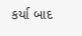કર્યા બાદ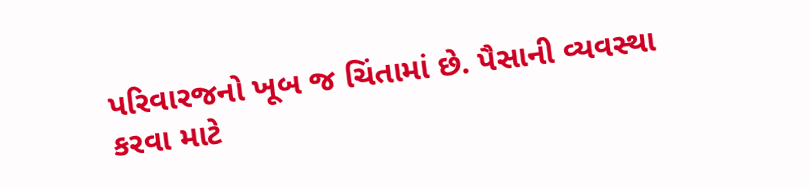પરિવારજનો ખૂબ જ ચિંતામાં છે. પૈસાની વ્યવસ્થા કરવા માટે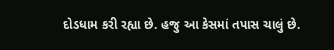દોડધામ કરી રહ્યા છે. હજુ આ કેસમાં તપાસ ચાલું છે.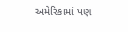અમેરિકામાં પણ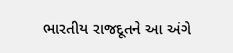ભારતીય રાજદૂતને આ અંગે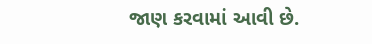જાણ કરવામાં આવી છે.